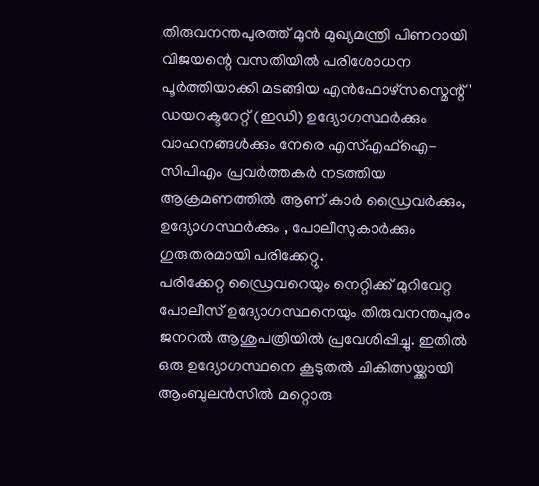തിരുവനന്തപുരത്ത് മുൻ മുഖ്യമന്ത്രി പിണറായി വിജയന്റെ വസതിയിൽ പരിശോധന പൂർത്തിയാക്കി മടങ്ങിയ എൻഫോഴ്സസ്മെന്റ്' ഡയറക്ടറേറ്റ് (ഇഡി) ഉദ്യോഗസ്ഥർക്കും വാഹനങ്ങൾക്കും നേരെ എസ്എഫ്ഐ-സിപിഎം പ്രവർത്തകർ നടത്തിയ ആക്രമണത്തിൽ ആണ് കാർ ഡ്രൈവർക്കും, ഉദ്യോഗസ്ഥർക്കും , പോലീസുകാർക്കും ഗുരുതരമായി പരിക്കേറ്റു.
പരിക്കേറ്റ ഡ്രൈവറെയും നെറ്റിക്ക് മുറിവേറ്റ പോലീസ് ഉദ്യോഗസ്ഥനെയും തിരുവനന്തപുരം ജനറൽ ആശുപത്രിയിൽ പ്രവേശിപ്പിച്ചു. ഇതിൽ ഒരു ഉദ്യോഗസ്ഥനെ കൂടുതൽ ചികിത്സയ്ക്കായി ആംബുലൻസിൽ മറ്റൊരു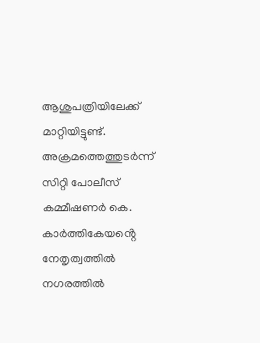ആശുപത്രിയിലേക്ക് മാറ്റിയിട്ടുണ്ട്. അക്രമത്തെത്തുടർന്ന് സിറ്റി പോലീസ് കമ്മീഷണർ കെ. കാർത്തികേയൻ്റെ നേതൃത്വത്തിൽ നഗരത്തിൽ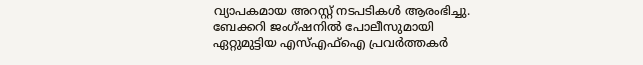വ്യാപകമായ അറസ്റ്റ് നടപടികൾ ആരംഭിച്ചു. ബേക്കറി ജംഗ്ഷനിൽ പോലീസുമായി ഏറ്റുമുട്ടിയ എസ്എഫ്ഐ പ്രവർത്തകർ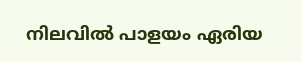നിലവിൽ പാളയം ഏരിയ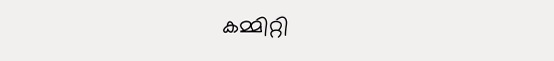കമ്മിറ്റി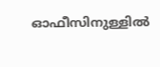ഓഫീസിനുള്ളിൽ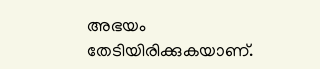അഭയം തേടിയിരിക്കുകയാണ്.